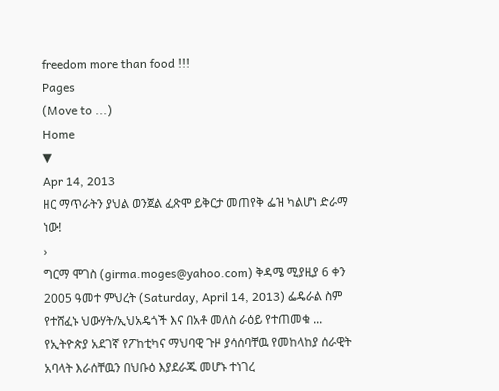freedom more than food !!!
Pages
(Move to ...)
Home
▼
Apr 14, 2013
ዘር ማጥራትን ያህል ወንጀል ፈጽሞ ይቅርታ መጠየቅ ፌዝ ካልሆነ ድራማ ነው!
›
ግርማ ሞገስ (girma.moges@yahoo.com) ቅዳሜ ሚያዚያ 6 ቀን 2005 ዓመተ ምህረት (Saturday, April 14, 2013) ፌዴራል ስም የተሸፈኑ ህውሃት/ኢህአዴጎች እና በአቶ መለስ ራዕይ የተጠመቁ ...
የኢትዮጵያ አደገኛ የፖከቲካና ማህባዊ ጉዞ ያሳሰባቸዉ የመከላከያ ሰራዊት አባላት እራሰቸዉን በህቡዕ እያደራጁ መሆኑ ተነገረ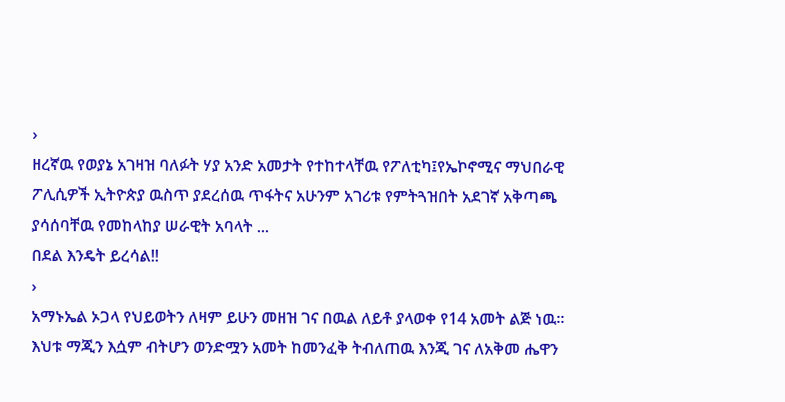›
ዘረኛዉ የወያኔ አገዛዝ ባለፉት ሃያ አንድ አመታት የተከተላቸዉ የፖለቲካ፤የኤኮኖሚና ማህበራዊ ፖሊሲዎች ኢትዮጵያ ዉስጥ ያደረሰዉ ጥፋትና አሁንም አገሪቱ የምትጓዝበት አደገኛ አቅጣጫ ያሳሰባቸዉ የመከላከያ ሠራዊት አባላት ...
በደል እንዴት ይረሳል!!
›
አማኑኤል ኦጋላ የህይወትን ለዛም ይሁን መዘዝ ገና በዉል ለይቶ ያላወቀ የ14 አመት ልጅ ነዉ። እህቱ ማጂን እሷም ብትሆን ወንድሟን አመት ከመንፈቅ ትብለጠዉ እንጂ ገና ለአቅመ ሔዋን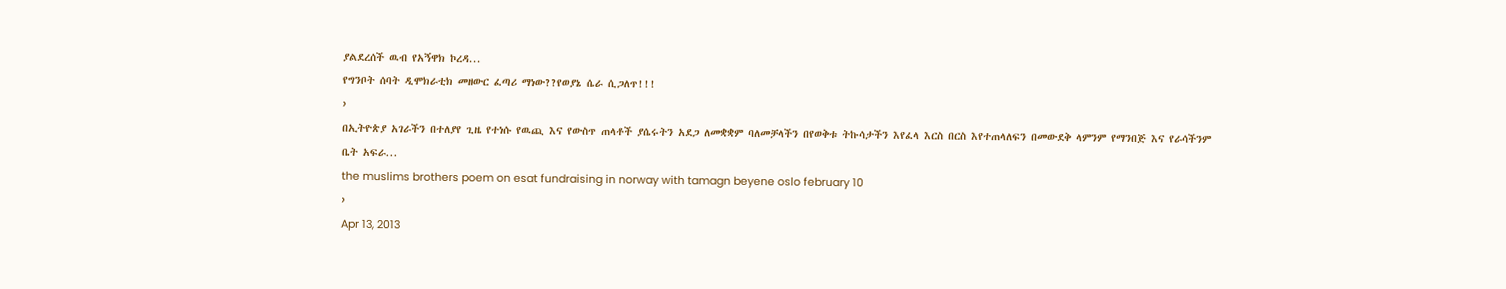ያልደረሰች ዉብ የአኝዋክ ኮረዳ...
የግንቦት ሰባት ዲሞክራቲክ መዘውር ፈጣሪ ማነው??የወያኔ ሴራ ሲጋለጥ!!!
›
በኢትዮጵያ አገራችን በተለያየ ጊዜ የተነሱ የዉጪ እና የውስጥ ጠላቶች ያሴሩትን አደጋ ለመቋቋም ባለመቻላችን በየወቅቱ ትኩሳታችን እየፈላ እርስ በርስ እየተጠላለፍን በመውደቅ ላምንም የማንበጅ እና የራሳችንም ቤት አፍራ...
the muslims brothers poem on esat fundraising in norway with tamagn beyene oslo february 10
›
Apr 13, 2013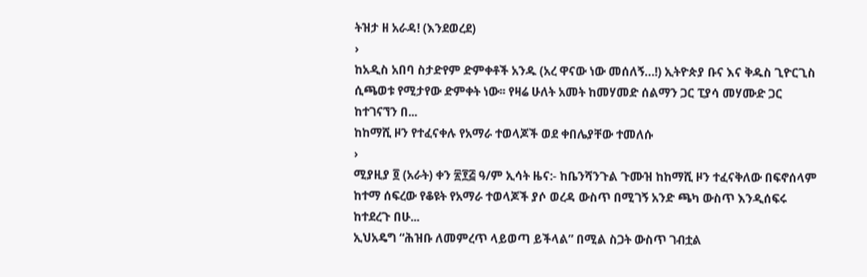ትዝታ ዘ አራዳ! (እንደወረደ)
›
ከአዲስ አበባ ስታድየም ድምቀቶች አንዱ (አረ ዋናው ነው መሰለኝ…!) ኢትዮጵያ ቡና እና ቅዱስ ጊዮርጊስ ሲጫወቱ የሚታየው ድምቀት ነው፡፡ የዛሬ ሁለት አመት ከመሃመድ ሰልማን ጋር ፒያሳ መሃሙድ ጋር ከተገናኘን በ...
ከከማሺ ዞን የተፈናቀሉ የአማራ ተወላጆች ወደ ቀበሌያቸው ተመለሱ
›
ሚያዚያ ፬ (አራት) ቀን ፳፻፭ ዓ/ም ኢሳት ዜና:- ከቤንሻንጉል ጉሙዝ ከከማሺ ዞን ተፈናቅለው በፍኖሰላም ከተማ ሰፍረው የቆዩት የአማራ ተወላጆች ያሶ ወረዳ ውስጥ በሚገኝ አንድ ጫካ ውስጥ እንዲሰፍሩ ከተደረጉ በሁ...
ኢህአዴግ “ሕዝቡ ለመምረጥ ላይወጣ ይችላል” በሚል ስጋት ውስጥ ገብቷል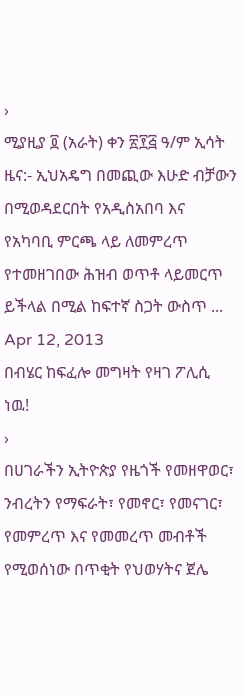›
ሚያዚያ ፬ (አራት) ቀን ፳፻፭ ዓ/ም ኢሳት ዜና:- ኢህአዴግ በመጪው እሁድ ብቻውን በሚወዳደርበት የአዲስአበባ እና የአካባቢ ምርጫ ላይ ለመምረጥ የተመዘገበው ሕዝብ ወጥቶ ላይመርጥ ይችላል በሚል ከፍተኛ ስጋት ውስጥ ...
Apr 12, 2013
በብሄር ከፍፈሎ መግዛት የዛገ ፖሊሲ ነዉ!
›
በሀገራችን ኢትዮጵያ የዜጎች የመዘዋወር፣ ንብረትን የማፍራት፣ የመኖር፣ የመናገር፣ የመምረጥ እና የመመረጥ መብቶች የሚወሰነው በጥቂት የህወሃትና ጀሌ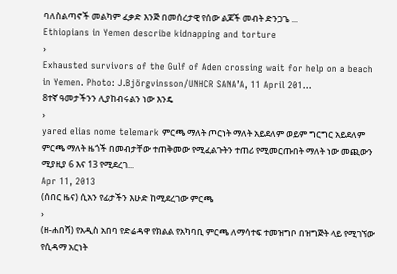ባለስልጣኖች መልካም ፈቃድ እንጅ በመሰረታዊ የሰው ልጆች መብት ድንጋጌ ...
Ethiopians in Yemen describe kidnapping and torture
›
Exhausted survivors of the Gulf of Aden crossing wait for help on a beach in Yemen. Photo: J.Björgvinsson/UNHCR SANA’A, 11 April 201...
8ተኛ ዓመታችንን ሊያከብሩልን ነው እንዴ
›
yared elias nome telemark ምርጫ ማለት ጦርነት ማለት አይደለም ወይም ግርግር አይደለም ምርጫ ማለት ዜጎች በመብታቸው ተጠቅመው የሚፈልጉትን ተጠሪ የሚመርጡበት ማለት ነው መጪውን ሚያዚያ 6 እና 13 የሚደረገ...
Apr 11, 2013
(ሰበር ዜና) ሲአን የፊታችን እሁድ ከሚደረገው ምርጫ
›
(ዘ-ሐበሻ) የአዲስ አበባ የድሬዳዋ የክልል የአካባቢ ምርጫ ለማሳተፍ ተመዝግቦ በዝግጅት ላይ የሚገኘው የሲዳማ አርነት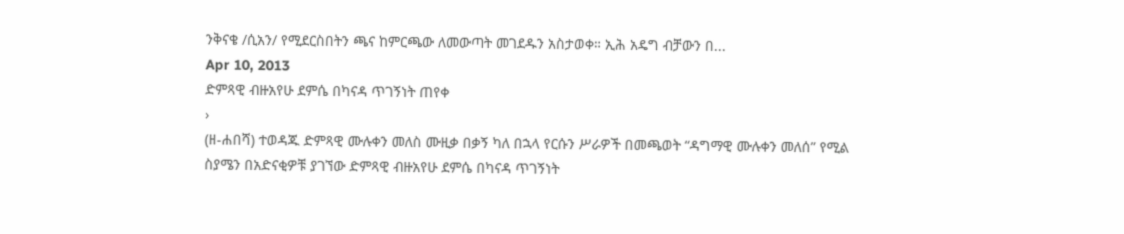ንቅናቄ /ሲአን/ የሚደርስበትን ጫና ከምርጫው ለመውጣት መገደዱን አስታወቀ። ኢሕ አዴግ ብቻውን በ...
Apr 10, 2013
ድምጻዊ ብዙአየሁ ደምሴ በካናዳ ጥገኝነት ጠየቀ
›
(ዘ-ሐበሻ) ተወዳጁ ድምጻዊ ሙሉቀን መለስ ሙዚቃ በቃኝ ካለ በኋላ የርሱን ሥራዎች በመጫወት “ዳግማዊ ሙሉቀን መለሰ” የሚል ስያሜን በአድናቂዎቹ ያገኘው ድምጻዊ ብዙአየሁ ደምሴ በካናዳ ጥገኝነት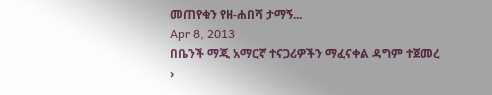መጠየቁን የዘ-ሐበሻ ታማኝ...
Apr 8, 2013
በቤንች ማጂ አማርኛ ተናጋሪዎችን ማፈናቀል ዳግም ተጀመረ
›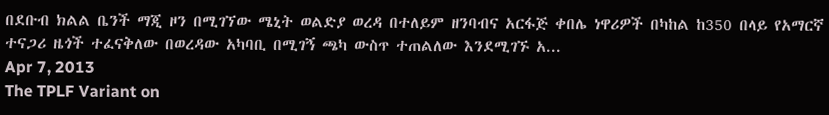በደቡብ ክልል ቤንች ማጂ ዞን በሚገኘው ሜኒት ወልድያ ወረዳ በተለይም ዘንባብና አርፋጅ ቀበሌ ነዋሪዎች በካከል ከ350 በላይ የአማርኛ ተናጋሪ ዜጎች ተፈናቅለው በወረዳው አካባቢ በሚገኝ ጫካ ውስጥ ተጠልለው እንደሚገኙ አ...
Apr 7, 2013
The TPLF Variant on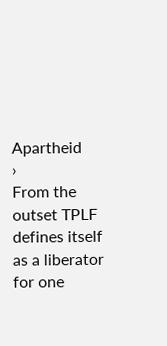Apartheid
›
From the outset TPLF defines itself as a liberator for one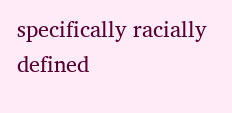specifically racially defined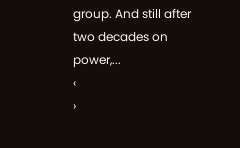group. And still after two decades on power,...
‹
›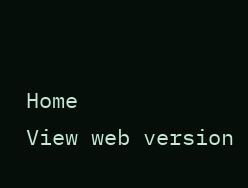Home
View web version